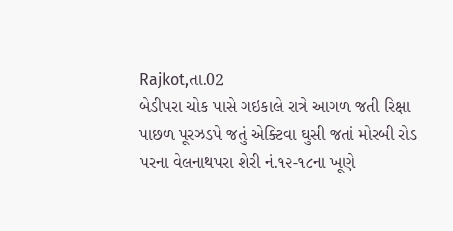Rajkot,તા.02
બેડીપરા ચોક પાસે ગઇકાલે રાત્રે આગળ જતી રિક્ષા પાછળ પૂરઝડપે જતું એક્ટિવા ઘુસી જતાં મોરબી રોડ પરના વેલનાથપરા શેરી નં.૧૨-૧૮ના ખૂણે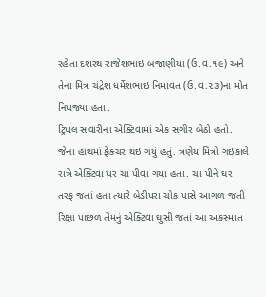રહેતા દશરથ રાજેશભાઇ બજાણીયા (ઉ.વ.૧૯) અને તેના મિત્ર ચંદ્રેશ ધર્મેશભાઇ નિમાવત (ઉ.વ.૨૩)ના મોત નિપજ્યા હતા.
ટ્રિપલ સવારીના એક્ટિવામાં એક સગીર બેઠો હતો. જેના હાથમાં ફેક્ચર થઇ ગયું હતું. ત્રણેય મિત્રો ગઇકાલે રાત્રે એક્ટિવા પર ચા પીવા ગયા હતા. ચા પીને ઘર તરફ જતાં હતા ત્યારે બેડીપરા ચોક પાસે આગળ જતી રિક્ષા પાછળ તેમનું એક્ટિવા ઘુસી જતાં આ અકસ્માત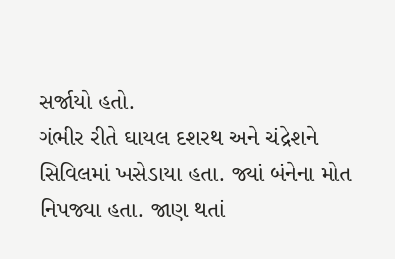સર્જાયો હતો.
ગંભીર રીતે ઘાયલ દશરથ અને ચંદ્રેશને સિવિલમાં ખસેડાયા હતા. જ્યાં બંનેના મોત નિપજ્યા હતા. જાણ થતાં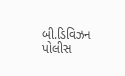બી.ડિવિઝન પોલીસ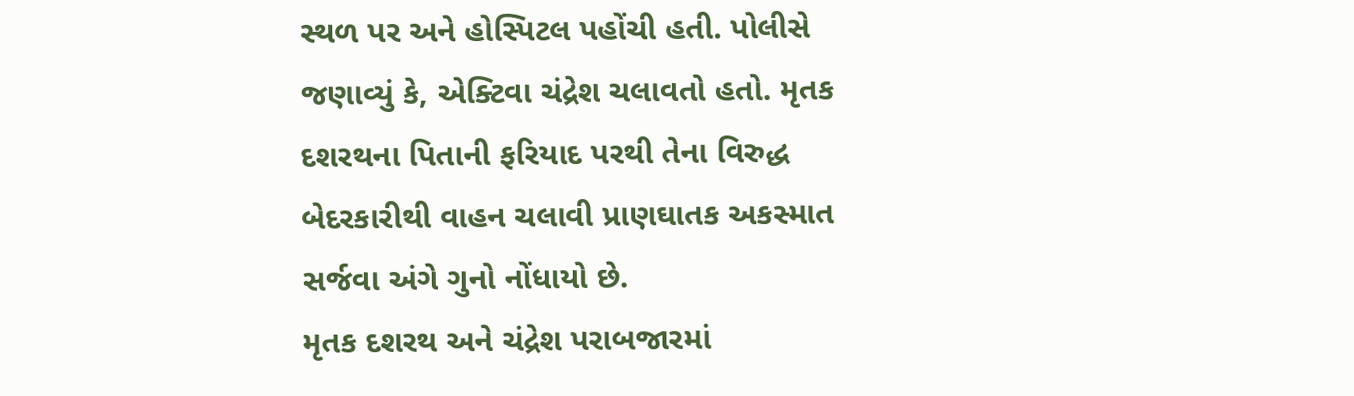સ્થળ પર અને હોસ્પિટલ પહોંચી હતી. પોલીસે જણાવ્યું કે, એક્ટિવા ચંદ્રેશ ચલાવતો હતો. મૃતક દશરથના પિતાની ફરિયાદ પરથી તેના વિરુદ્ધ બેદરકારીથી વાહન ચલાવી પ્રાણઘાતક અકસ્માત સર્જવા અંગે ગુનો નોંધાયો છે.
મૃતક દશરથ અને ચંદ્રેશ પરાબજારમાં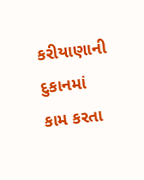કરીયાણાની દુકાનમાં કામ કરતા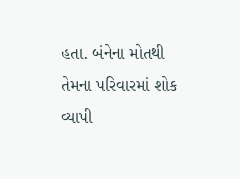હતા. બંનેના મોતથી તેમના પરિવારમાં શોક વ્યાપી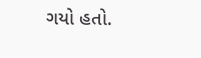ગયો હતો.